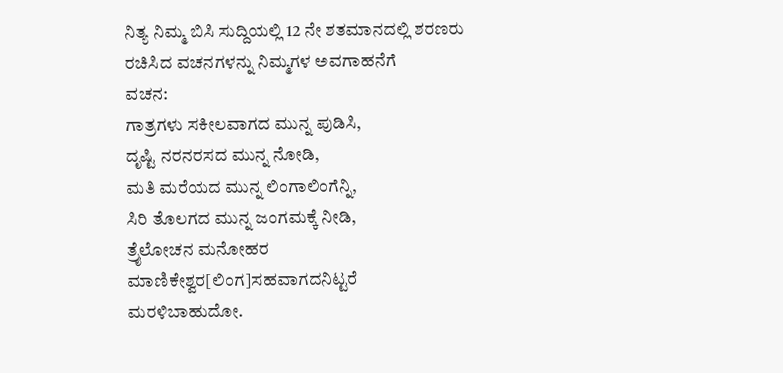ನಿತ್ಯ ನಿಮ್ಮ ಬಿಸಿ ಸುದ್ದಿಯಲ್ಲಿ 12 ನೇ ಶತಮಾನದಲ್ಲಿ ಶರಣರು ರಚಿಸಿದ ವಚನಗಳನ್ನು ನಿಮ್ಮಗಳ ಅವಗಾಹನೆಗೆ
ವಚನ:
ಗಾತ್ರಗಳು ಸಕೀಲವಾಗದ ಮುನ್ನ ಪುಡಿಸಿ,
ದೃಷ್ಟಿ ನರನರಸದ ಮುನ್ನ ನೋಡಿ,
ಮತಿ ಮರೆಯದ ಮುನ್ನ ಲಿಂಗಾಲಿಂಗೆನ್ನಿ,
ಸಿರಿ ತೊಲಗದ ಮುನ್ನ ಜಂಗಮಕ್ಕೆ ನೀಡಿ,
ತ್ರೈಲೋಚನ ಮನೋಹರ ಮಾಣಿಕೇಶ್ವರ[ಲಿಂಗ]ಸಹವಾಗದನಿಟ್ಟರೆ ಮರಳಿಬಾಹುದೋ.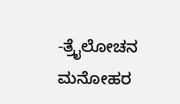-ತ್ರೈಲೋಚನ ಮನೋಹರ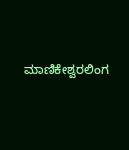ಮಾಣಿಕೇಶ್ವರಲಿಂಗ